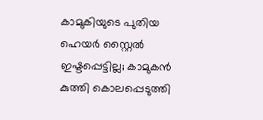കാമുകിയുടെ പുതിയ ഹെയർ സ്റ്റൈൽ ഇഷ്ടപ്പെട്ടില്ല; കാമുകൻ കുത്തി കൊലപ്പെടുത്തി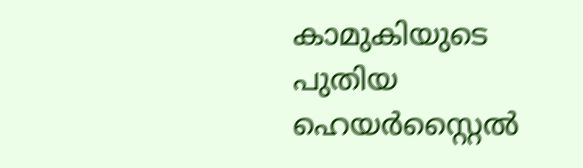കാമുകിയുടെ പുതിയ ഹെയർസ്റ്റൈല്‍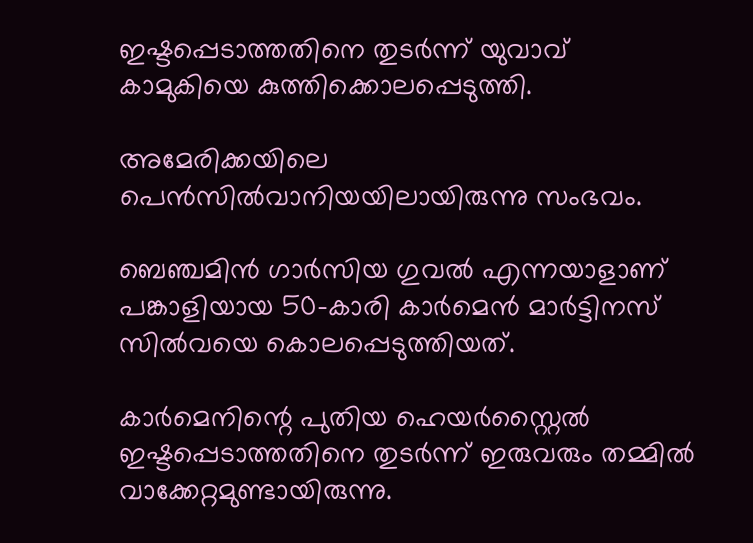ഇഷ്ടപ്പെടാത്തതിനെ തുടർന്ന് യുവാവ് കാമുകിയെ കുത്തിക്കൊലപ്പെടുത്തി.

അമേരിക്കയിലെ പെൻസില്‍വാനിയയിലായിരുന്നു സംഭവം.

ബെഞ്ചമിൻ ഗാർസിയ ഗുവല്‍ എന്നയാളാണ് പങ്കാളിയായ 50-കാരി കാർമെൻ മാർട്ടിനസ് സില്‍വയെ കൊലപ്പെടുത്തിയത്.

കാർമെനിന്റെ പുതിയ ഹെയർസ്റ്റൈല്‍ ഇഷ്ടപ്പെടാത്തതിനെ തുടർന്ന് ഇരുവരും തമ്മില്‍ വാക്കേറ്റമുണ്ടായിരുന്നു.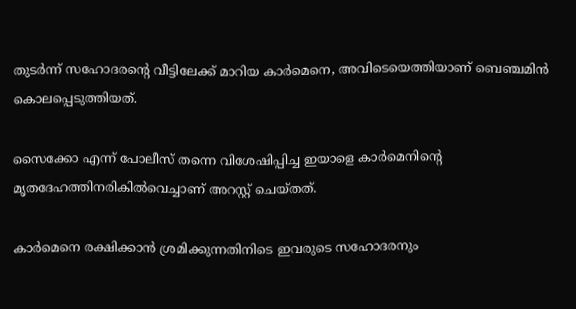തുടർന്ന് സഹോദരന്റെ വീട്ടിലേക്ക് മാറിയ കാർമെനെ, അവിടെയെത്തിയാണ് ബെഞ്ചമിൻ കൊലപ്പെടുത്തിയത്.

സൈക്കോ എന്ന് പോലീസ് തന്നെ വിശേഷിപ്പിച്ച ഇയാളെ കാർമെനിന്റെ മൃതദേഹത്തിനരികില്‍വെച്ചാണ് അറസ്റ്റ് ചെയ്തത്.

കാർമെനെ രക്ഷിക്കാൻ ശ്രമിക്കുന്നതിനിടെ ഇവരുടെ സഹോദരനും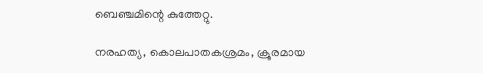ബെഞ്ചമിന്റെ കുത്തേറ്റു.

നരഹത്യ, കൊലപാതകശ്രമം, ക്രൂരമായ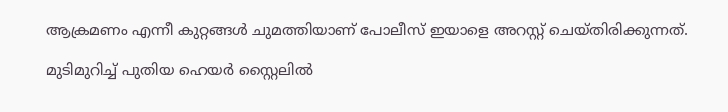ആക്രമണം എന്നീ കുറ്റങ്ങള്‍ ചുമത്തിയാണ് പോലീസ് ഇയാളെ അറസ്റ്റ് ചെയ്തിരിക്കുന്നത്.

മുടിമുറിച്ച്‌ പുതിയ ഹെയർ സ്റ്റൈലില്‍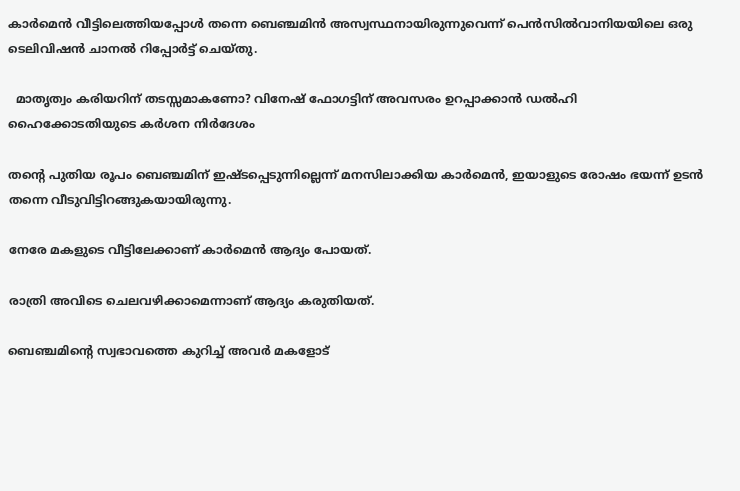കാർമെൻ വീട്ടിലെത്തിയപ്പോള്‍ തന്നെ ബെഞ്ചമിൻ അസ്വസ്ഥനായിരുന്നുവെന്ന് പെൻസില്‍വാനിയയിലെ ഒരു ടെലിവിഷൻ ചാനല്‍ റിപ്പോർട്ട് ചെയ്തു.

  മാതൃത്വം കരിയറിന് തടസ്സമാകണോ? വിനേഷ് ഫോഗട്ടിന് അവസരം ഉറപ്പാക്കാൻ ഡൽഹി ഹൈക്കോടതിയുടെ കർശന നിർദേശം

തന്റെ പുതിയ രൂപം ബെഞ്ചമിന് ഇഷ്ടപ്പെടുന്നില്ലെന്ന് മനസിലാക്കിയ കാർമെൻ, ഇയാളുടെ രോഷം ഭയന്ന് ഉടൻ തന്നെ വീടുവിട്ടിറങ്ങുകയായിരുന്നു.

നേരേ മകളുടെ വീട്ടിലേക്കാണ് കാർമെൻ ആദ്യം പോയത്.

രാത്രി അവിടെ ചെലവഴിക്കാമെന്നാണ് ആദ്യം കരുതിയത്.

ബെഞ്ചമിന്റെ സ്വഭാവത്തെ കുറിച്ച്‌ അവർ മകളോട്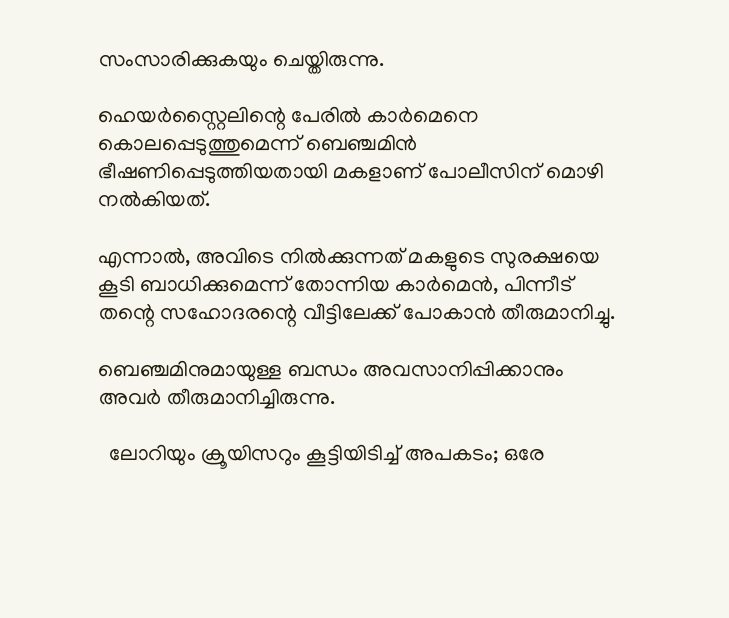സംസാരിക്കുകയും ചെയ്തിരുന്നു.

ഹെയർസ്റ്റൈലിന്റെ പേരില്‍ കാർമെനെ കൊലപ്പെടുത്തുമെന്ന് ബെഞ്ചമിൻ ഭീഷണിപ്പെടുത്തിയതായി മകളാണ് പോലീസിന് മൊഴി നല്‍കിയത്.

എന്നാല്‍, അവിടെ നില്‍ക്കുന്നത് മകളുടെ സുരക്ഷയെ കൂടി ബാധിക്കുമെന്ന് തോന്നിയ കാർമെൻ, പിന്നീട് തന്റെ സഹോദരന്റെ വീട്ടിലേക്ക് പോകാൻ തീരുമാനിച്ചു.

ബെഞ്ചമിനുമായുള്ള ബന്ധം അവസാനിപ്പിക്കാനും അവർ തീരുമാനിച്ചിരുന്നു.

  ലോറിയും ക്രൂയിസറും കൂട്ടിയിടിച്ച് അപകടം; ഒരേ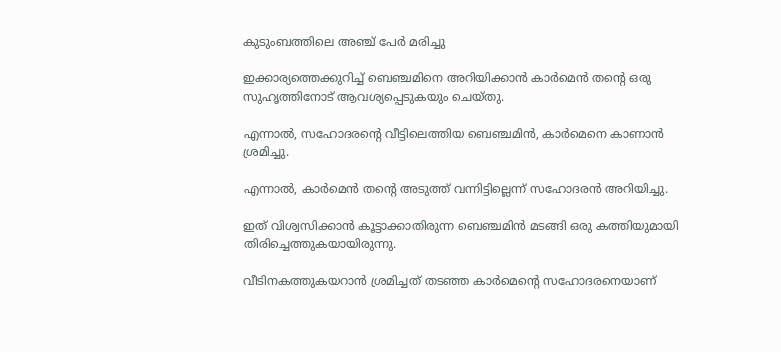കുടുംബത്തിലെ അഞ്ച് പേർ മരിച്ചു

ഇക്കാര്യത്തെക്കുറിച്ച്‌ ബെഞ്ചമിനെ അറിയിക്കാൻ കാർമെൻ തന്റെ ഒരു സുഹൃത്തിനോട് ആവശ്യപ്പെടുകയും ചെയ്തു.

എന്നാല്‍, സഹോദരന്റെ വീട്ടിലെത്തിയ ബെഞ്ചമിൻ, കാർമെനെ കാണാൻ ശ്രമിച്ചു.

എന്നാല്‍, കാർമെൻ തന്റെ അടുത്ത് വന്നിട്ടില്ലെന്ന് സഹോദരൻ അറിയിച്ചു.

ഇത് വിശ്വസിക്കാൻ കൂട്ടാക്കാതിരുന്ന ബെഞ്ചമിൻ മടങ്ങി ഒരു കത്തിയുമായി തിരിച്ചെത്തുകയായിരുന്നു.

വീടിനകത്തുകയറാൻ ശ്രമിച്ചത് തടഞ്ഞ കാർമെന്റെ സഹോദരനെയാണ്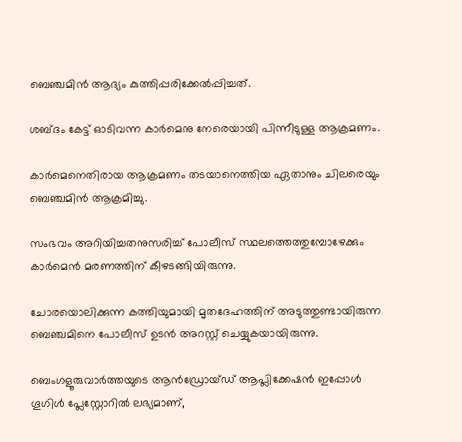ബെഞ്ചമിൻ ആദ്യം കുത്തിപ്പരിക്കേല്‍പ്പിച്ചത്.

ശബ്ദം കേട്ട് ഓടിവന്ന കാർമെനു നേരെയായി പിന്നീടുള്ള ആക്രമണം.

കാർമെനെതിരായ ആക്രമണം തടയാനെത്തിയ ഏതാനും ചിലരെയും ബെഞ്ചമിൻ ആക്രമിച്ചു.

സംഭവം അറിയിച്ചതനുസരിച്ച്‌ പോലീസ് സ്ഥലത്തെത്തുമ്പോഴേക്കും കാർമെൻ മരണത്തിന് കീഴടങ്ങിയിരുന്നു.

ചോരയൊലിക്കുന്ന കത്തിയുമായി മൃതദേഹത്തിന് അടുത്തുണ്ടായിരുന്ന ബെഞ്ചമിനെ പോലീസ് ഉടൻ അറസ്റ്റ് ചെയ്യുകയായിരുന്നു.

ബെംഗളൂരുവാർത്തയുടെ ആൻഡ്രോയ്ഡ് ആപ്ലിക്കേഷൻ ഇപ്പോൾ ഗൂഗിൾ പ്ലേസ്റ്റോറിൽ ലഭ്യമാണ്,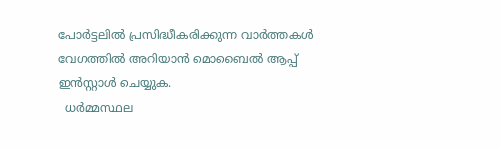പോർട്ടലിൽ പ്രസിദ്ധീകരിക്കുന്ന വാർത്തകൾ വേഗത്തിൽ അറിയാൻ മൊബൈൽ ആപ്പ് ഇൻസ്റ്റാൾ ചെയ്യുക.
  ധർമ്മസ്ഥല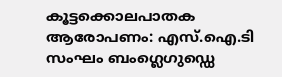കൂട്ടക്കൊലപാതക ആരോപണം: എസ്.ഐ.ടി സംഘം ബംഗ്ലെഗുഡ്ഡെ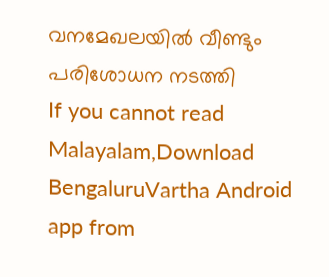വനമേഖലയിൽ വീണ്ടും പരിശോധന നടത്തി
If you cannot read Malayalam,Download BengaluruVartha Android app from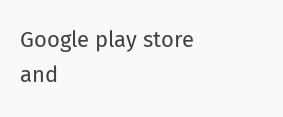Google play store and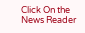Click On the News Reader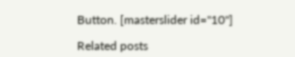Button. [masterslider id="10"]

Related posts